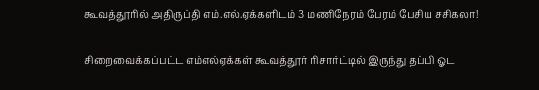கூவத்தூரில் அதிருப்தி எம்.எல்.ஏக்களிடம் 3 மணிநேரம் பேரம் பேசிய சசிகலா!

சிறைவைக்கப்பட்ட எம்எல்ஏக்கள் கூவத்தூர் ரிசார்ட்டில் இருந்து தப்பி ஓட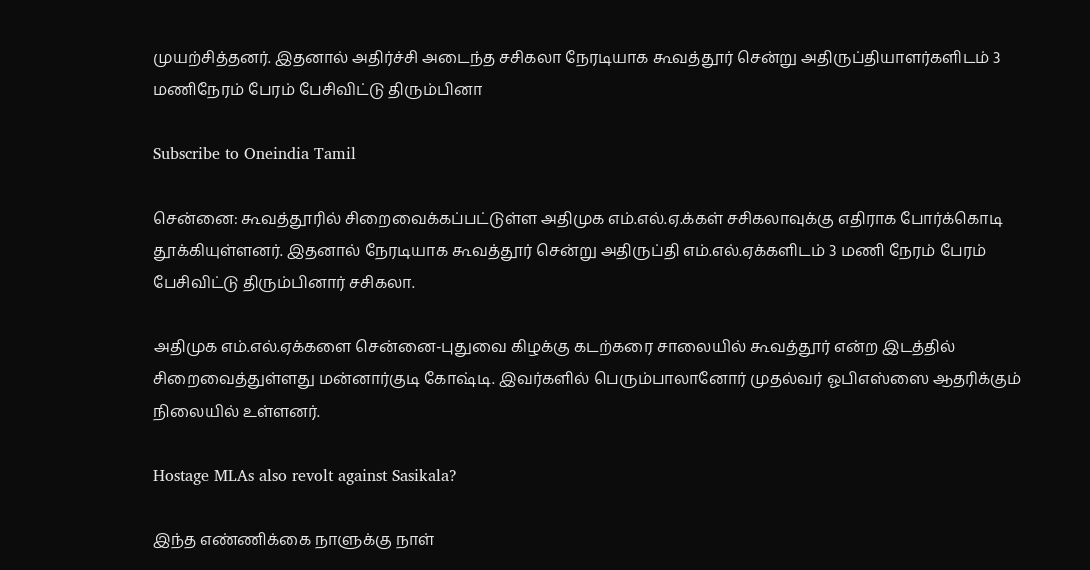முயற்சித்தனர். இதனால் அதிர்ச்சி அடைந்த சசிகலா நேரடியாக கூவத்தூர் சென்று அதிருப்தியாளர்களிடம் 3 மணிநேரம் பேரம் பேசிவிட்டு திரும்பினா

Subscribe to Oneindia Tamil

சென்னை: கூவத்தூரில் சிறைவைக்கப்பட்டுள்ள அதிமுக எம்.எல்.ஏ.க்கள் சசிகலாவுக்கு எதிராக போர்க்கொடி தூக்கியுள்ளனர். இதனால் நேரடியாக கூவத்தூர் சென்று அதிருப்தி எம்.எல்.ஏக்களிடம் 3 மணி நேரம் பேரம் பேசிவிட்டு திரும்பினார் சசிகலா.

அதிமுக எம்.எல்.ஏக்களை சென்னை-புதுவை கிழக்கு கடற்கரை சாலையில் கூவத்தூர் என்ற இடத்தில் சிறைவைத்துள்ளது மன்னார்குடி கோஷ்டி. இவர்களில் பெரும்பாலானோர் முதல்வர் ஓபிஎஸ்ஸை ஆதரிக்கும் நிலையில் உள்ளனர்.

Hostage MLAs also revolt against Sasikala?

இந்த எண்ணிக்கை நாளுக்கு நாள்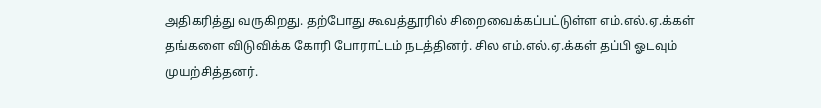அதிகரித்து வருகிறது. தற்போது கூவத்தூரில் சிறைவைக்கப்பட்டுள்ள எம்.எல்.ஏ.க்கள் தங்களை விடுவிக்க கோரி போராட்டம் நடத்தினர். சில எம்.எல்.ஏ.க்கள் தப்பி ஓடவும் முயற்சித்தனர்.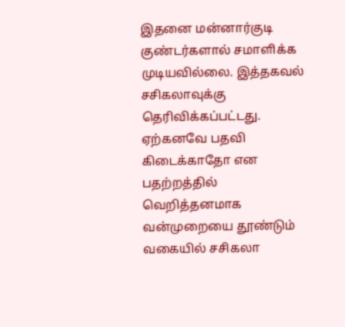இதனை மன்னார்குடி குண்டர்களால் சமாளிக்க முடியவில்லை. இத்தகவல் சசிகலாவுக்கு தெரிவிக்கப்பட்டது. ஏற்கனவே பதவி கிடைக்காதோ என பதற்றத்தில் வெறித்தனமாக வன்முறையை தூண்டும் வகையில் சசிகலா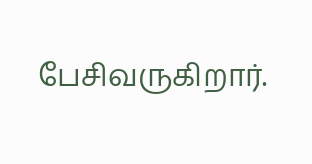பேசிவருகிறார்.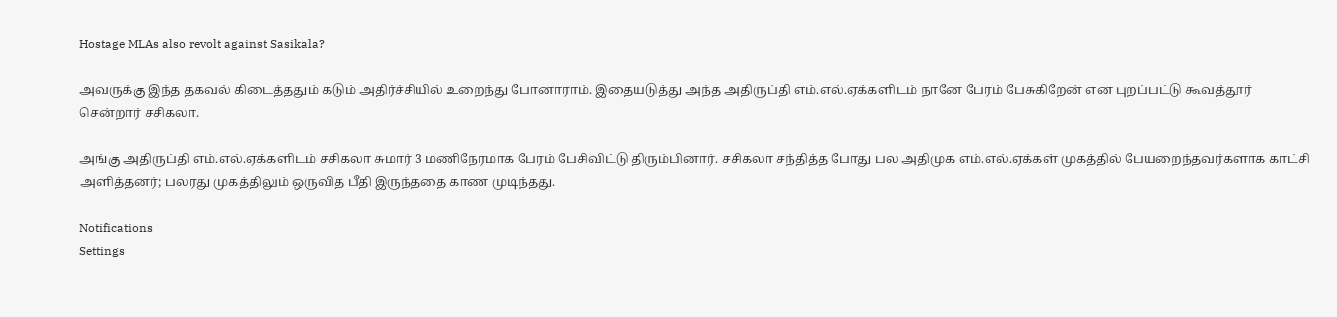Hostage MLAs also revolt against Sasikala?

அவருக்கு இந்த தகவல் கிடைத்ததும் கடும் அதிர்ச்சியில் உறைந்து போனாராம். இதையடுத்து அந்த அதிருப்தி எம்.எல்.ஏக்களிடம் நானே பேரம் பேசுகிறேன் என புறப்பட்டு கூவத்தூர் சென்றார் சசிகலா.

அங்கு அதிருப்தி எம்.எல்.ஏக்களிடம் சசிகலா சுமார் 3 மணிநேரமாக பேரம் பேசிவிட்டு திரும்பினார். சசிகலா சந்தித்த போது பல அதிமுக எம்.எல்.ஏக்கள் முகத்தில் பேயறைந்தவர்களாக காட்சி அளித்தனர்; பலரது முகத்திலும் ஒருவித பீதி இருந்ததை காண முடிந்தது.

Notifications
Settings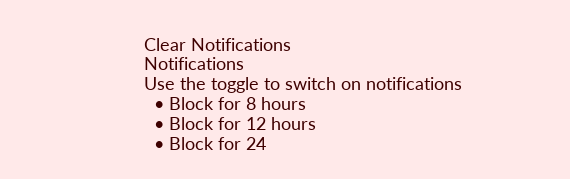Clear Notifications
Notifications
Use the toggle to switch on notifications
  • Block for 8 hours
  • Block for 12 hours
  • Block for 24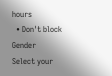hours
  • Don't block
Gender
Select your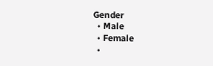Gender
  • Male
  • Female
  •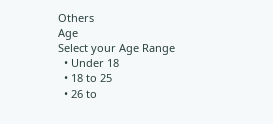Others
Age
Select your Age Range
  • Under 18
  • 18 to 25
  • 26 to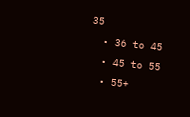35
  • 36 to 45
  • 45 to 55
  • 55+